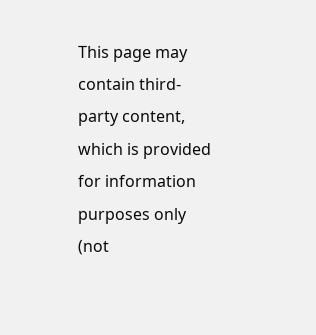This page may contain third-party content, which is provided for information purposes only (not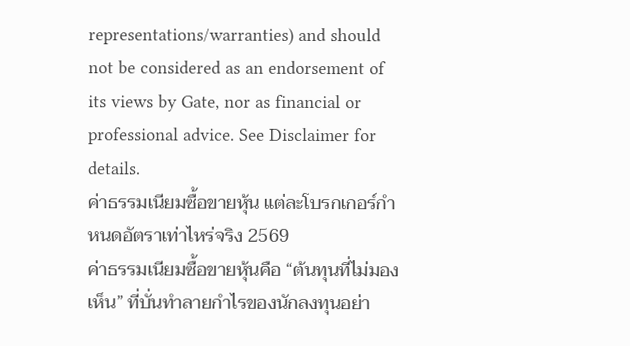representations/warranties) and should not be considered as an endorsement of its views by Gate, nor as financial or professional advice. See Disclaimer for details.
ค่าธรรมเนียมซื้อขายหุ้น แต่ละโบรกเกอร์กำหนดอัตราเท่าไหร่จริง 2569
ค่าธรรมเนียมซื้อขายหุ้นคือ “ต้นทุนที่ไม่มองเห็น” ที่บั่นทำลายกำไรของนักลงทุนอย่า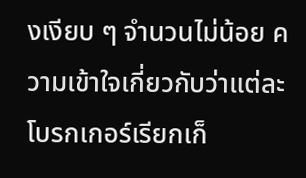งเงียบ ๆ จำนวนไม่น้อย ความเข้าใจเกี่ยวกับว่าแต่ละโบรกเกอร์เรียกเก็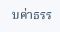บค่าธรร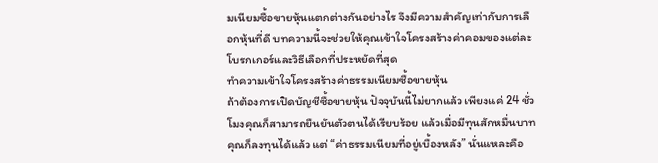มเนียมซื้อขายหุ้นแตกต่างกันอย่างไร จึงมีความสำคัญเท่ากับการเลือกหุ้นที่ดี บทความนี้จะช่วยให้คุณเข้าใจโครงสร้างค่าคอมของแต่ละโบรกเกอร์และวิธีเลือกที่ประหยัดที่สุด
ทำความเข้าใจโครงสร้างค่าธรรมเนียมซื้อขายหุ้น
ถ้าต้องการเปิดบัญชีซื้อขายหุ้น ปัจจุบันนี้ไม่ยากแล้ว เพียงแค่ 24 ชั่วโมงคุณก็สามารถยืนยันตัวตนได้เรียบร้อย แล้วเมื่อมีทุนสักหมื่นบาทคุณก็ลงทุนได้แล้ว แต่ “ค่าธรรมเนียมที่อยู่เบื้องหลัง” นั่นแหละคือ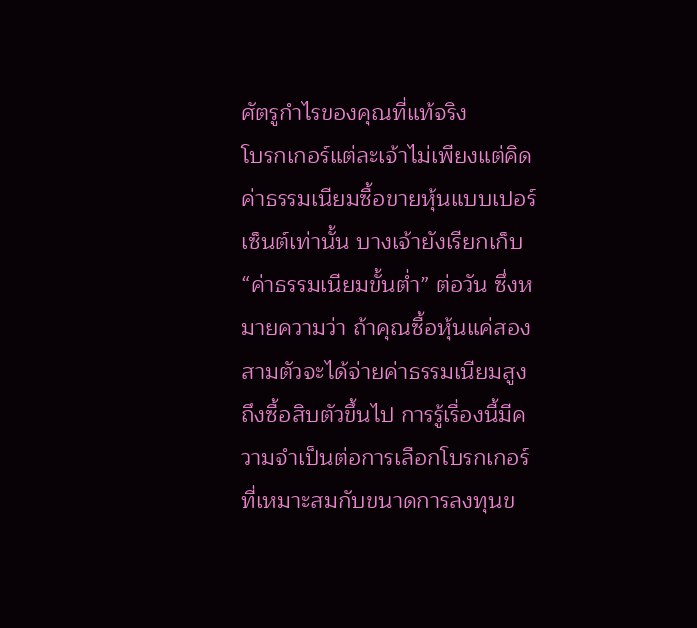ศัตรูกำไรของคุณที่แท้จริง
โบรกเกอร์แต่ละเจ้าไม่เพียงแต่คิดค่าธรรมเนียมซื้อขายหุ้นแบบเปอร์เซ็นต์เท่านั้น บางเจ้ายังเรียกเก็บ “ค่าธรรมเนียมขั้นต่ำ” ต่อวัน ซึ่งหมายความว่า ถ้าคุณซื้อหุ้นแค่สองสามตัวจะได้จ่ายค่าธรรมเนียมสูงถึงซื้อสิบตัวขึ้นไป การรู้เรื่องนี้มีความจำเป็นต่อการเลือกโบรกเกอร์ที่เหมาะสมกับขนาดการลงทุนข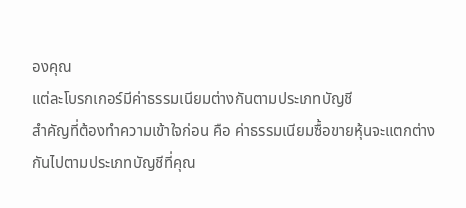องคุณ
แต่ละโบรกเกอร์มีค่าธรรมเนียมต่างกันตามประเภทบัญชี
สำคัญที่ต้องทำความเข้าใจก่อน คือ ค่าธรรมเนียมซื้อขายหุ้นจะแตกต่างกันไปตามประเภทบัญชีที่คุณ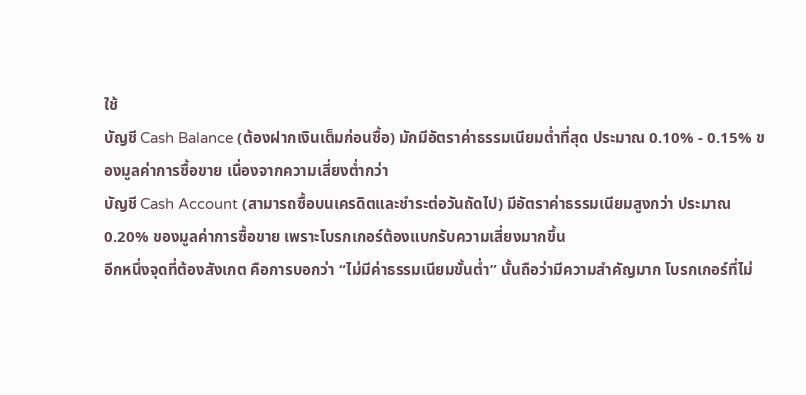ใช้
บัญชี Cash Balance (ต้องฝากเงินเต็มก่อนซื้อ) มักมีอัตราค่าธรรมเนียมต่ำที่สุด ประมาณ 0.10% - 0.15% ของมูลค่าการซื้อขาย เนื่องจากความเสี่ยงต่ำกว่า
บัญชี Cash Account (สามารถซื้อบนเครดิตและชำระต่อวันถัดไป) มีอัตราค่าธรรมเนียมสูงกว่า ประมาณ 0.20% ของมูลค่าการซื้อขาย เพราะโบรกเกอร์ต้องแบกรับความเสี่ยงมากขึ้น
อีกหนึ่งจุดที่ต้องสังเกต คือการบอกว่า “ไม่มีค่าธรรมเนียมขั้นต่ำ” นั้นถือว่ามีความสำคัญมาก โบรกเกอร์ที่ไม่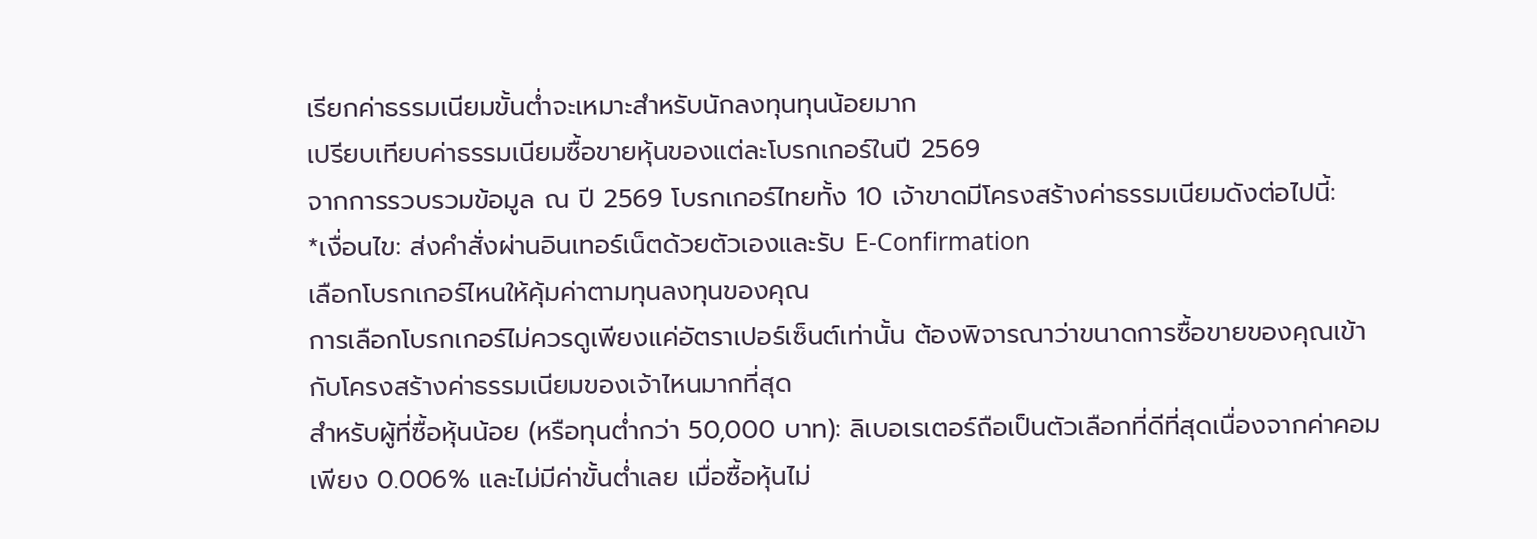เรียกค่าธรรมเนียมขั้นต่ำจะเหมาะสำหรับนักลงทุนทุนน้อยมาก
เปรียบเทียบค่าธรรมเนียมซื้อขายหุ้นของแต่ละโบรกเกอร์ในปี 2569
จากการรวบรวมข้อมูล ณ ปี 2569 โบรกเกอร์ไทยทั้ง 10 เจ้าขาดมีโครงสร้างค่าธรรมเนียมดังต่อไปนี้:
*เงื่อนไข: ส่งคำสั่งผ่านอินเทอร์เน็ตด้วยตัวเองและรับ E-Confirmation
เลือกโบรกเกอร์ไหนให้คุ้มค่าตามทุนลงทุนของคุณ
การเลือกโบรกเกอร์ไม่ควรดูเพียงแค่อัตราเปอร์เซ็นต์เท่านั้น ต้องพิจารณาว่าขนาดการซื้อขายของคุณเข้ากับโครงสร้างค่าธรรมเนียมของเจ้าไหนมากที่สุด
สำหรับผู้ที่ซื้อหุ้นน้อย (หรือทุนต่ำกว่า 50,000 บาท): ลิเบอเรเตอร์ถือเป็นตัวเลือกที่ดีที่สุดเนื่องจากค่าคอมเพียง 0.006% และไม่มีค่าขั้นต่ำเลย เมื่อซื้อหุ้นไม่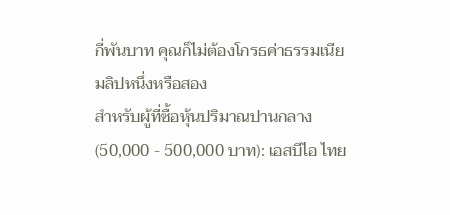กี่พันบาท คุณก็ไม่ต้องโกรธค่าธรรมเนียมลิปหนึ่งหรือสอง
สำหรับผู้ที่ซื้อหุ้นปริมาณปานกลาง (50,000 - 500,000 บาท): เอสบีไอ ไทย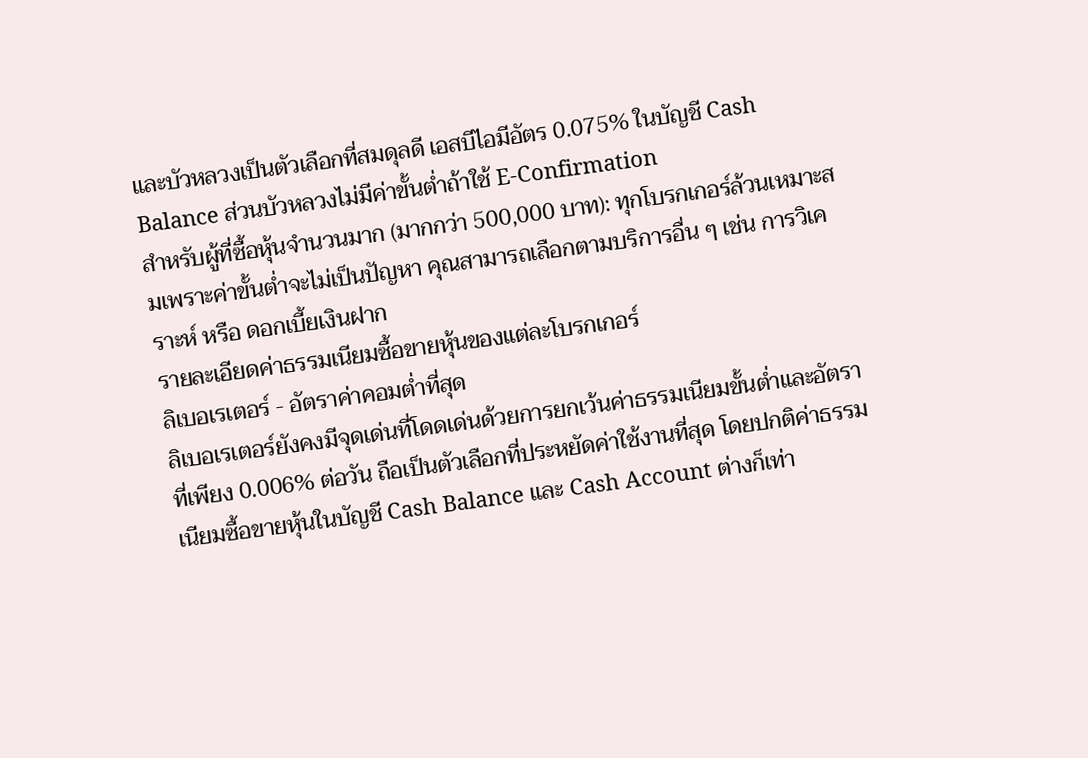และบัวหลวงเป็นตัวเลือกที่สมดุลดี เอสบีไอมีอัตร 0.075% ในบัญชี Cash Balance ส่วนบัวหลวงไม่มีค่าขั้นต่ำถ้าใช้ E-Confirmation
สำหรับผู้ที่ซื้อหุ้นจำนวนมาก (มากกว่า 500,000 บาท): ทุกโบรกเกอร์ล้วนเหมาะสมเพราะค่าขั้นต่ำจะไม่เป็นปัญหา คุณสามารถเลือกตามบริการอื่น ๆ เช่น การวิเคราะห์ หรือ ดอกเบี้ยเงินฝาก
รายละเอียดค่าธรรมเนียมซื้อขายหุ้นของแต่ละโบรกเกอร์
ลิเบอเรเตอร์ - อัตราค่าคอมต่ำที่สุด
ลิเบอเรเตอร์ยังคงมีจุดเด่นที่โดดเด่นด้วยการยกเว้นค่าธรรมเนียมขั้นต่ำและอัตราที่เพียง 0.006% ต่อวัน ถือเป็นตัวเลือกที่ประหยัดค่าใช้งานที่สุด โดยปกติค่าธรรมเนียมซื้อขายหุ้นในบัญชี Cash Balance และ Cash Account ต่างก็เท่า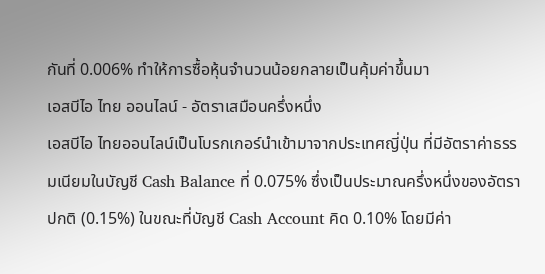กันที่ 0.006% ทำให้การซื้อหุ้นจำนวนน้อยกลายเป็นคุ้มค่าขึ้นมา
เอสบีไอ ไทย ออนไลน์ - อัตราเสมือนครึ่งหนึ่ง
เอสบีไอ ไทยออนไลน์เป็นโบรกเกอร์นำเข้ามาจากประเทศญี่ปุ่น ที่มีอัตราค่าธรรมเนียมในบัญชี Cash Balance ที่ 0.075% ซึ่งเป็นประมาณครึ่งหนึ่งของอัตราปกติ (0.15%) ในขณะที่บัญชี Cash Account คิด 0.10% โดยมีค่า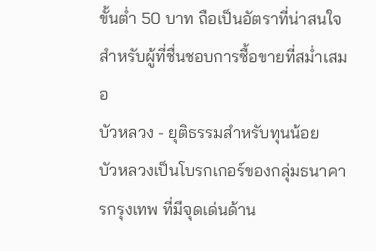ขั้นต่ำ 50 บาท ถือเป็นอัตราที่น่าสนใจสำหรับผู้ที่ชื่นชอบการซื้อขายที่สม่ำเสมอ
บัวหลวง - ยุติธรรมสำหรับทุนน้อย
บัวหลวงเป็นโบรกเกอร์ของกลุ่มธนาคารกรุงเทพ ที่มีจุดเด่นด้าน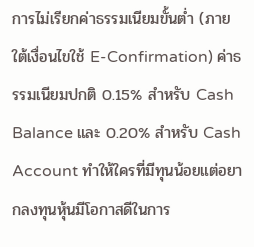การไม่เรียกค่าธรรมเนียมขั้นต่ำ (ภายใต้เงื่อนไขใช้ E-Confirmation) ค่าธรรมเนียมปกติ 0.15% สำหรับ Cash Balance และ 0.20% สำหรับ Cash Account ทำให้ใครที่มีทุนน้อยแต่อยากลงทุนหุ้นมีโอกาสดีในการ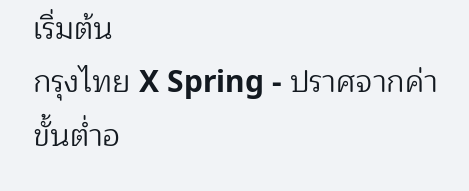เริ่มต้น
กรุงไทย X Spring - ปราศจากค่าขั้นต่ำอ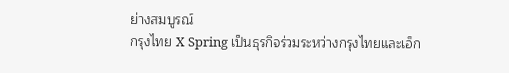ย่างสมบูรณ์
กรุงไทย X Spring เป็นธุรกิจร่วมระหว่างกรุงไทยและเอ็ก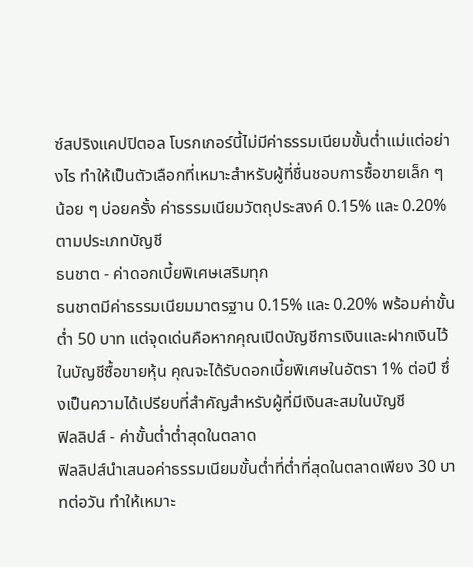ซ์สปริงแคปปิตอล โบรกเกอร์นี้ไม่มีค่าธรรมเนียมขั้นต่ำแม่แต่อย่างไร ทำให้เป็นตัวเลือกที่เหมาะสำหรับผู้ที่ชื่นชอบการซื้อขายเล็ก ๆ น้อย ๆ บ่อยครั้ง ค่าธรรมเนียมวัตถุประสงค์ 0.15% และ 0.20% ตามประเภทบัญชี
ธนชาต - ค่าดอกเบี้ยพิเศษเสริมทุก
ธนชาตมีค่าธรรมเนียมมาตรฐาน 0.15% และ 0.20% พร้อมค่าขั้นต่ำ 50 บาท แต่จุดเด่นคือหากคุณเปิดบัญชีการเงินและฝากเงินไว้ในบัญชีซื้อขายหุ้น คุณจะได้รับดอกเบี้ยพิเศษในอัตรา 1% ต่อปี ซึ่งเป็นความได้เปรียบที่สำคัญสำหรับผู้ที่มีเงินสะสมในบัญชี
ฟิลลิปส์ - ค่าขั้นต่ำต่ำสุดในตลาด
ฟิลลิปส์นำเสนอค่าธรรมเนียมขั้นต่ำที่ต่ำที่สุดในตลาดเพียง 30 บาทต่อวัน ทำให้เหมาะ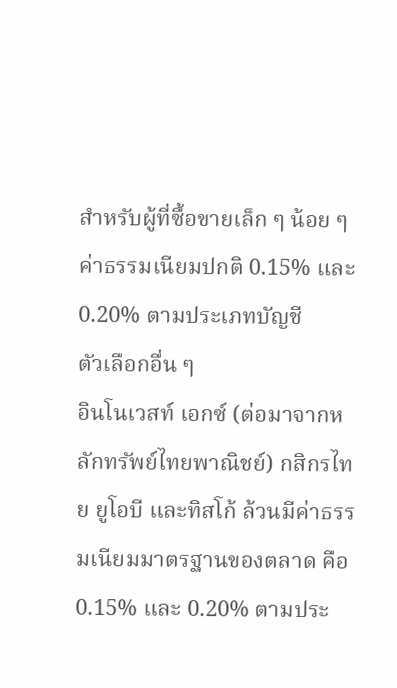สำหรับผู้ที่ซื้อขายเล็ก ๆ น้อย ๆ ค่าธรรมเนียมปกติ 0.15% และ 0.20% ตามประเภทบัญชี
ตัวเลือกอื่น ๆ
อินโนเวสท์ เอกซ์ (ต่อมาจากหลักทรัพย์ไทยพาณิชย์) กสิกรไทย ยูโอบี และทิสโก้ ล้วนมีค่าธรรมเนียมมาตรฐานของตลาด คือ 0.15% และ 0.20% ตามประ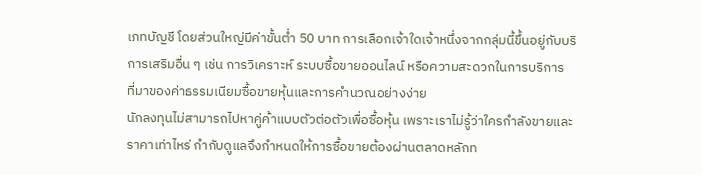เภทบัญชี โดยส่วนใหญ่มีค่าขั้นต่ำ 50 บาท การเลือกเจ้าใดเจ้าหนึ่งจากกลุ่มนี้ขึ้นอยู่กับบริการเสริมอื่น ๆ เช่น การวิเคราะห์ ระบบซื้อขายออนไลน์ หรือความสะดวกในการบริการ
ที่มาของค่าธรรมเนียมซื้อขายหุ้นและการคำนวณอย่างง่าย
นักลงทุนไม่สามารถไปหาคู่ค้าแบบตัวต่อตัวเพื่อซื้อหุ้น เพราะเราไม่รู้ว่าใครกำลังขายและราคาเท่าไหร่ กำกับดูแลจึงกำหนดให้การซื้อขายต้องผ่านตลาดหลักท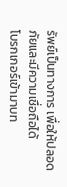รัพย์เป็นทางการ เพื่อให้ปลอดภัยและมีความเชื่อถือได้
โบรกเกอร์เข้ามาบท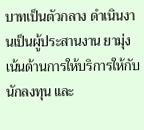บาทเป็นตัวกลาง ดำเนินงานเป็นผู้ประสานงาน ยามุ่งเน้นด้านการให้บริการให้กับนักลงทุน และ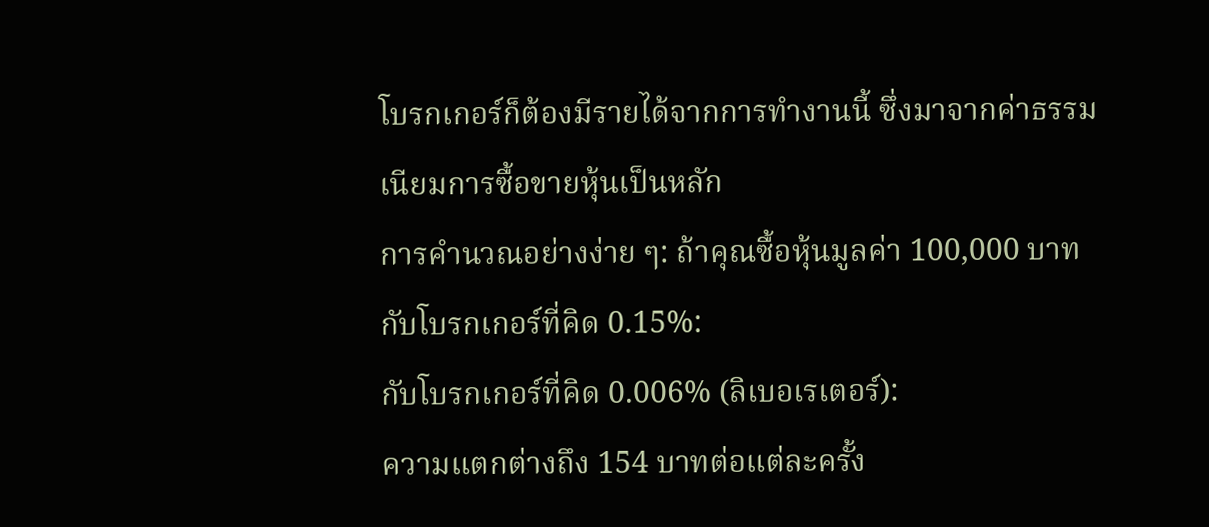โบรกเกอร์ก็ต้องมีรายได้จากการทำงานนี้ ซึ่งมาจากค่าธรรมเนียมการซื้อขายหุ้นเป็นหลัก
การคำนวณอย่างง่าย ๆ: ถ้าคุณซื้อหุ้นมูลค่า 100,000 บาท กับโบรกเกอร์ที่คิด 0.15%:
กับโบรกเกอร์ที่คิด 0.006% (ลิเบอเรเตอร์):
ความแตกต่างถึง 154 บาทต่อแต่ละครั้ง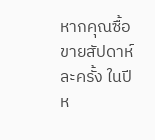หากคุณซื้อขายสัปดาห์ละครั้ง ในปีห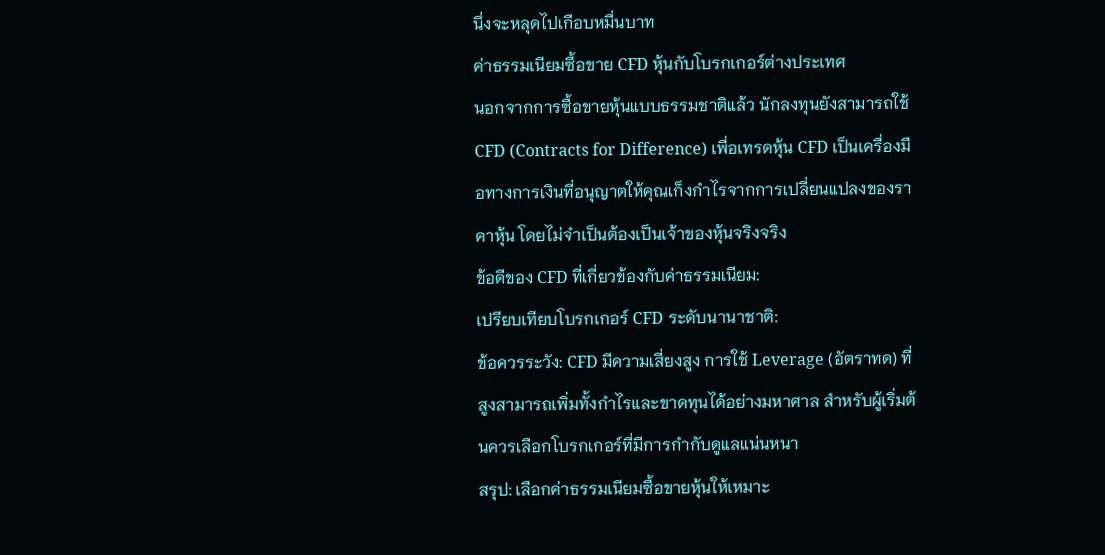นึ่งจะหลุดไปเกือบหมื่นบาท
ค่าธรรมเนียมซื้อขาย CFD หุ้นกับโบรกเกอร์ต่างประเทศ
นอกจากการซื้อขายหุ้นแบบธรรมชาติแล้ว นักลงทุนยังสามารถใช้ CFD (Contracts for Difference) เพื่อเทรดหุ้น CFD เป็นเครื่องมือทางการเงินที่อนุญาตให้คุณเก็งกำไรจากการเปลี่ยนแปลงของราคาหุ้น โดยไม่จำเป็นต้องเป็นเจ้าของหุ้นจริงจริง
ข้อดีของ CFD ที่เกี่ยวข้องกับค่าธรรมเนียม:
เปรียบเทียบโบรกเกอร์ CFD ระดับนานาชาติ:
ข้อควรระวัง: CFD มีความเสี่ยงสูง การใช้ Leverage (อัตราทด) ที่สูงสามารถเพิ่มทั้งกำไรและขาดทุนได้อย่างมหาศาล สำหรับผู้เริ่มต้นควรเลือกโบรกเกอร์ที่มีการกำกับดูแลแน่นหนา
สรุป: เลือกค่าธรรมเนียมซื้อขายหุ้นให้เหมาะ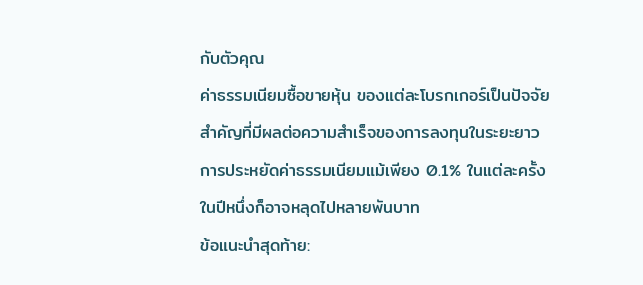กับตัวคุณ
ค่าธรรมเนียมซื้อขายหุ้น ของแต่ละโบรกเกอร์เป็นปัจจัยสำคัญที่มีผลต่อความสำเร็จของการลงทุนในระยะยาว การประหยัดค่าธรรมเนียมแม้เพียง 0.1% ในแต่ละครั้ง ในปีหนึ่งก็อาจหลุดไปหลายพันบาท
ข้อแนะนำสุดท้าย: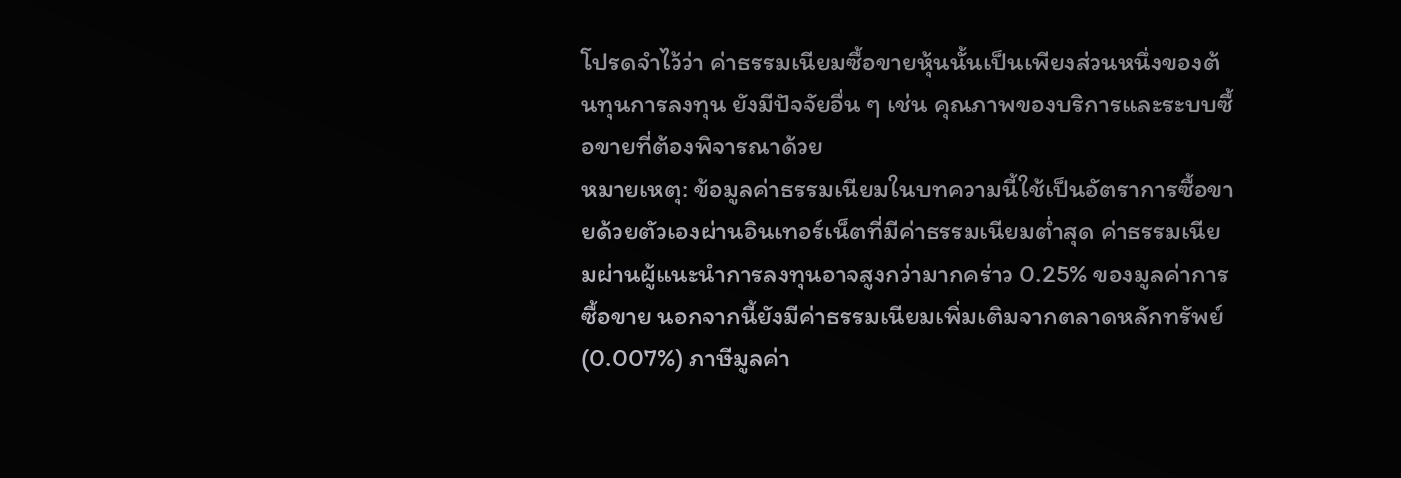โปรดจำไว้ว่า ค่าธรรมเนียมซื้อขายหุ้นนั้นเป็นเพียงส่วนหนึ่งของต้นทุนการลงทุน ยังมีปัจจัยอื่น ๆ เช่น คุณภาพของบริการและระบบซื้อขายที่ต้องพิจารณาด้วย
หมายเหตุ: ข้อมูลค่าธรรมเนียมในบทความนี้ใช้เป็นอัตราการซื้อขายด้วยตัวเองผ่านอินเทอร์เน็ตที่มีค่าธรรมเนียมต่ำสุด ค่าธรรมเนียมผ่านผู้แนะนำการลงทุนอาจสูงกว่ามากคร่าว 0.25% ของมูลค่าการซื้อขาย นอกจากนี้ยังมีค่าธรรมเนียมเพิ่มเติมจากตลาดหลักทรัพย์ (0.007%) ภาษีมูลค่า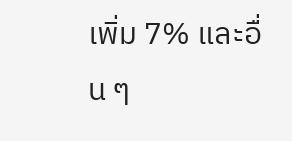เพิ่ม 7% และอื่น ๆ